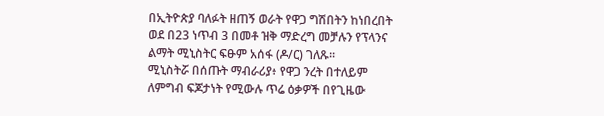በኢትዮጵያ ባለፉት ዘጠኝ ወራት የዋጋ ግሽበትን ከነበረበት ወደ በ23 ነጥብ 3 በመቶ ዝቅ ማድረግ መቻሉን የፕላንና ልማት ሚኒስትር ፍፁም አሰፋ (ዶ/ር) ገለጹ፡፡
ሚኒስትሯ በሰጡት ማብራሪያ፥ የዋጋ ንረት በተለይም ለምግብ ፍጆታነት የሚውሉ ጥሬ ዕቃዎች በየጊዜው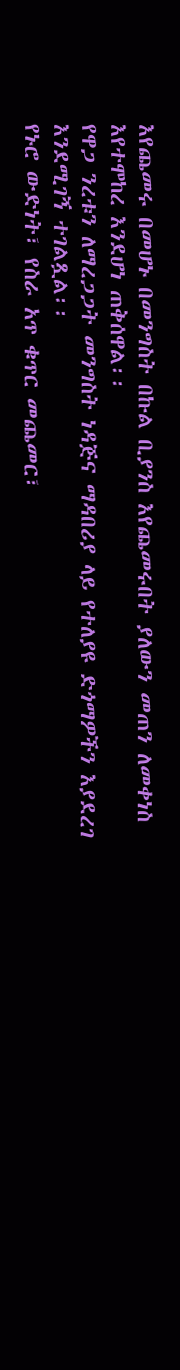እየጨመሩ በመሆኑ በመንግስት በኩል ቢያንስ እየጨመሩበት ያለውን መጠን ለመቀነስ እየተሞከረ እንደሆነ ጠቅሰዋል፡፡
የዋጋ ንረቱን ለማረጋጋት መንግስት ነዳጅና ማዳበሪያ ላይ የተለያዩ ድጎማዎችን እያደረገ እንደሚገኝ ተገልጿል፡፡
የኑሮ ውድነት፣ የስራ አጥ ቁጥር መጨመር፣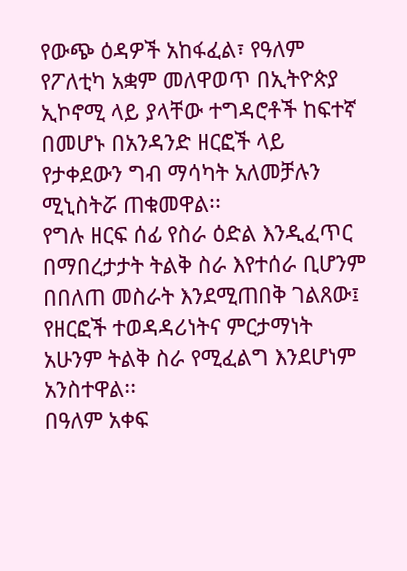የውጭ ዕዳዎች አከፋፈል፣ የዓለም የፖለቲካ አቋም መለዋወጥ በኢትዮጵያ ኢኮኖሚ ላይ ያላቸው ተግዳሮቶች ከፍተኛ በመሆኑ በአንዳንድ ዘርፎች ላይ የታቀደውን ግብ ማሳካት አለመቻሉን ሚኒስትሯ ጠቁመዋል፡፡
የግሉ ዘርፍ ሰፊ የስራ ዕድል እንዲፈጥር በማበረታታት ትልቅ ስራ እየተሰራ ቢሆንም በበለጠ መስራት እንደሚጠበቅ ገልጸው፤ የዘርፎች ተወዳዳሪነትና ምርታማነት አሁንም ትልቅ ስራ የሚፈልግ እንደሆነም አንስተዋል፡፡
በዓለም አቀፍ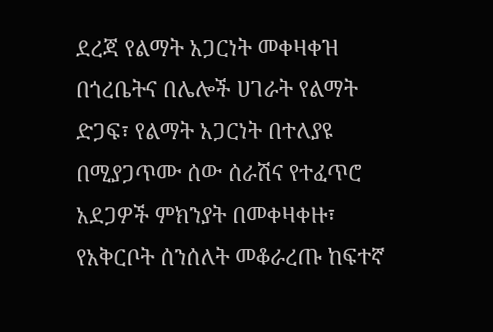ደረጃ የልማት አጋርነት መቀዛቀዝ በጎረቤትና በሌሎች ሀገራት የልማት ድጋፍ፣ የልማት አጋርነት በተለያዩ በሚያጋጥሙ ሰው ሰራሽና የተፈጥሮ አደጋዎች ምክንያት በመቀዛቀዙ፣ የአቅርቦት ሰንሰለት መቆራረጡ ከፍተኛ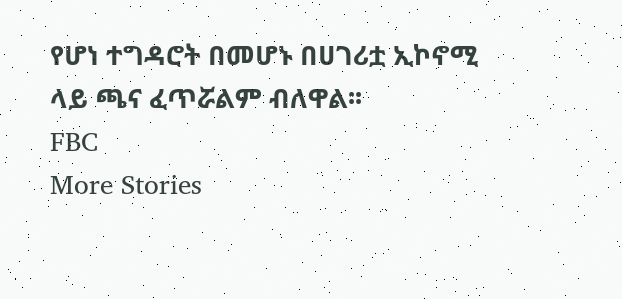የሆነ ተግዳሮት በመሆኑ በሀገሪቷ ኢኮኖሚ ላይ ጫና ፈጥሯልም ብለዋል፡፡
FBC
More Stories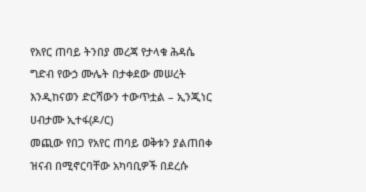የአየር ጠባይ ትንበያ መረጃ የታላቁ ሕዳሴ ግድብ የውኃ ሙሌት በታቀደው መሠረት እንዲከናወን ድርሻውን ተውጥቷል – ኢንጂነር ሀብታሙ ኢተፋ(ዶ/ር)
መጪው የበጋ የአየር ጠባይ ወቅቱን ያልጠበቀ ዝናብ በሚኖርባቸው አካባቢዎች በደረሱ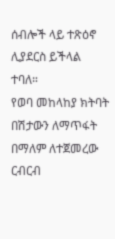ሰብሎች ላይ ተጽዕኖ ሊያደርስ ይችላል ተባለ።
የወባ መከላከያ ክትባት በሽታውን ለማጥፋት በማለም ለተጀመረው ርብርብ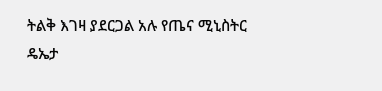ትልቅ እገዛ ያደርጋል አሉ የጤና ሚኒስትር ዴኤታ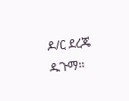ዶ/ር ደረጄ ዱጉማ።